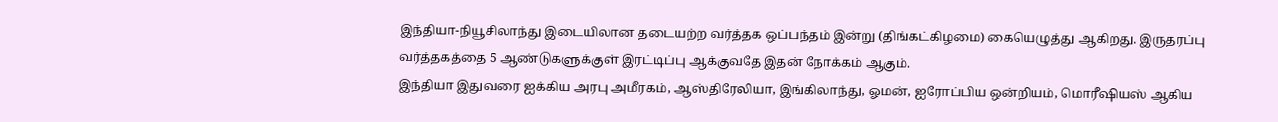இந்தியா-நியூசிலாந்து இடையிலான தடையற்ற வர்த்தக ஒப்பந்தம் இன்று (திங்கட்கிழமை) கையெழுத்து ஆகிறது. இருதரப்பு வர்த்தகத்தை 5 ஆண்டுகளுக்குள் இரட்டிப்பு ஆக்குவதே இதன் நோக்கம் ஆகும்.
இந்தியா இதுவரை ஐக்கிய அரபு அமீரகம், ஆஸ்திரேலியா, இங்கிலாந்து, ஓமன், ஐரோப்பிய ஒன்றியம், மொரீஷியஸ் ஆகிய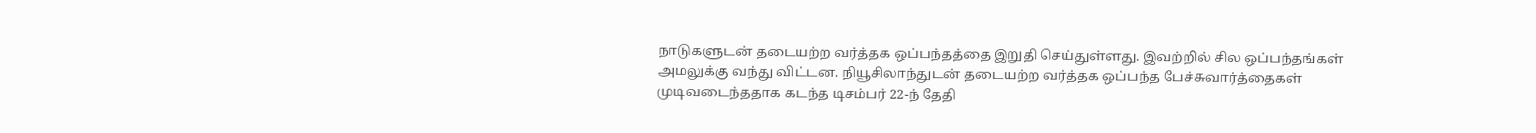நாடுகளுடன் தடையற்ற வர்த்தக ஒப்பந்தத்தை இறுதி செய்துள்ளது. இவற்றில் சில ஒப்பந்தங்கள் அமலுக்கு வந்து விட்டன. நியூசிலாந்துடன் தடையற்ற வர்த்தக ஒப்பந்த பேச்சுவார்த்தைகள் முடிவடைந்ததாக கடந்த டிசம்பர் 22-ந் தேதி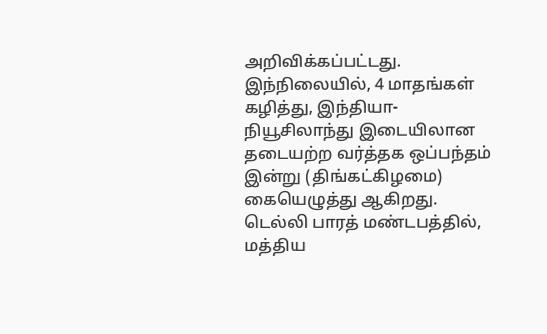அறிவிக்கப்பட்டது.
இந்நிலையில், 4 மாதங்கள் கழித்து, இந்தியா-நியூசிலாந்து இடையிலான தடையற்ற வர்த்தக ஒப்பந்தம் இன்று (திங்கட்கிழமை) கையெழுத்து ஆகிறது. டெல்லி பாரத் மண்டபத்தில், மத்திய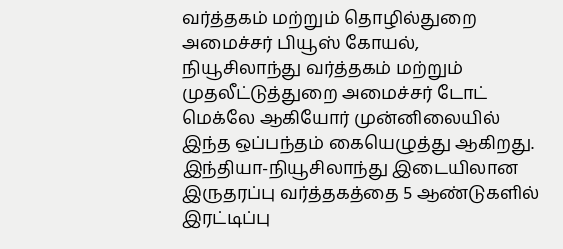வர்த்தகம் மற்றும் தொழில்துறை அமைச்சர் பியூஸ் கோயல், நியூசிலாந்து வர்த்தகம் மற்றும் முதலீட்டுத்துறை அமைச்சர் டோட் மெக்லே ஆகியோர் முன்னிலையில் இந்த ஒப்பந்தம் கையெழுத்து ஆகிறது.
இந்தியா-நியூசிலாந்து இடையிலான இருதரப்பு வர்த்தகத்தை 5 ஆண்டுகளில் இரட்டிப்பு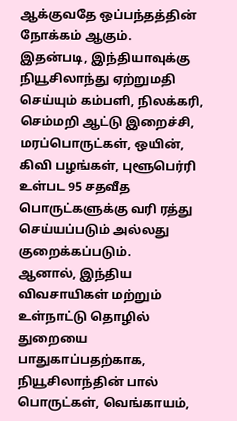ஆக்குவதே ஒப்பந்தத்தின் நோக்கம் ஆகும்.
இதன்படி, இந்தியாவுக்கு நியூசிலாந்து ஏற்றுமதி செய்யும் கம்பளி, நிலக்கரி, செம்மறி ஆட்டு இறைச்சி, மரப்பொருட்கள், ஒயின், கிவி பழங்கள், புளூபெர்ரி உள்பட 95 சதவீத பொருட்களுக்கு வரி ரத்து செய்யப்படும் அல்லது குறைக்கப்படும்.
ஆனால், இந்திய விவசாயிகள் மற்றும் உள்நாட்டு தொழில் துறையை பாதுகாப்பதற்காக, நியூசிலாந்தின் பால் பொருட்கள், வெங்காயம்,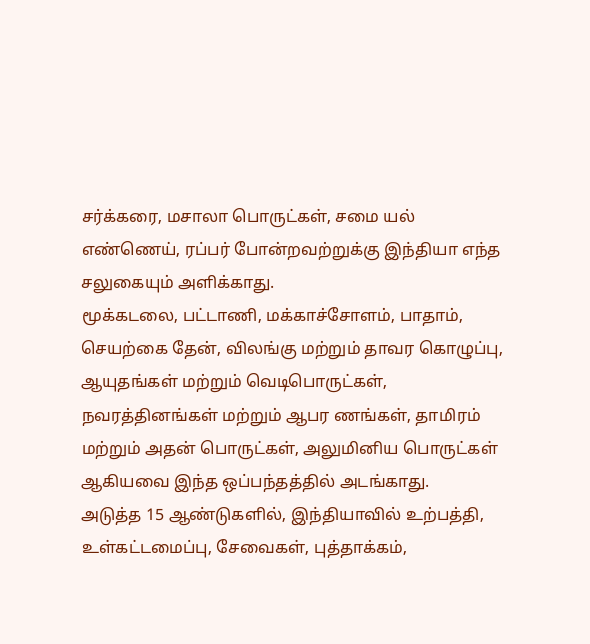சர்க்கரை, மசாலா பொருட்கள், சமை யல் எண்ணெய், ரப்பர் போன்றவற்றுக்கு இந்தியா எந்த சலுகையும் அளிக்காது.
மூக்கடலை, பட்டாணி, மக்காச்சோளம், பாதாம், செயற்கை தேன், விலங்கு மற்றும் தாவர கொழுப்பு, ஆயுதங்கள் மற்றும் வெடிபொருட்கள், நவரத்தினங்கள் மற்றும் ஆபர ணங்கள், தாமிரம் மற்றும் அதன் பொருட்கள், அலுமினிய பொருட்கள் ஆகியவை இந்த ஒப்பந்தத்தில் அடங்காது.
அடுத்த 15 ஆண்டுகளில், இந்தியாவில் உற்பத்தி, உள்கட்டமைப்பு, சேவைகள், புத்தாக்கம்,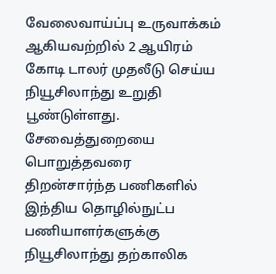வேலைவாய்ப்பு உருவாக்கம் ஆகியவற்றில் 2 ஆயிரம் கோடி டாலர் முதலீடு செய்ய நியூசிலாந்து உறுதி பூண்டுள்ளது. சேவைத்துறையை பொறுத்தவரை திறன்சார்ந்த பணிகளில் இந்திய தொழில்நுட்ப பணியாளர்களுக்கு நியூசிலாந்து தற்காலிக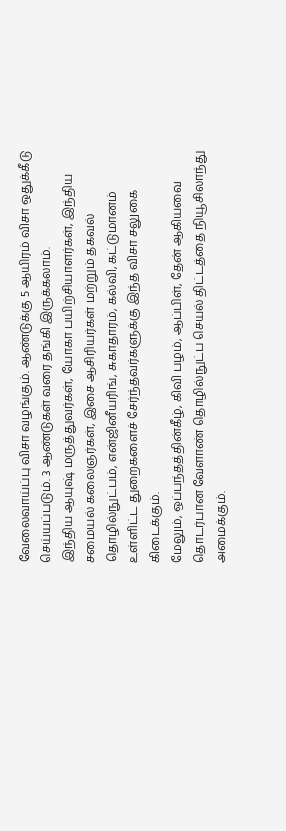வேலைவாய்ப்பு விசா வழங்கும். ஆண்டுக்கு 5 ஆயிரம் விசா ஒதுக்கீடு செய்யப்படும். 3 ஆண்டுகள் வரை தங்கி இருக்கலாம்.
இந்திய ஆயுஷ் மருத்துவர்கள், யோகா பயிற்சியாளர்கள், இந்திய சமையல் கலைஞர்கள், இசை ஆசிரியர்கள் மற்றும் தகவல் தொழில்நுட்பம், என்ஜினீயரிங், சுகாதாரம், கல்வி, கட்டுமானம் உள்ளிட்ட துறைகளைச் சேர்ந்தவர்களுக்கு இந்த விசா சலுகை கிடைக்கும்.
மேலும், ஒப்பந்தத்தின்கீழ், கிவி பழம், ஆப்பிள், தேன் ஆகியவை தொடர்பான வேளாண் தொழில்நுட்ப செயல் திட்டத்தை நியூசிலாந்து அமைக்கும்.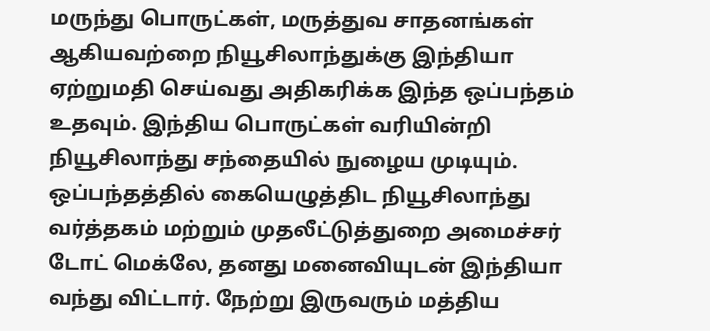மருந்து பொருட்கள், மருத்துவ சாதனங்கள் ஆகியவற்றை நியூசிலாந்துக்கு இந்தியா ஏற்றுமதி செய்வது அதிகரிக்க இந்த ஒப்பந்தம் உதவும். இந்திய பொருட்கள் வரியின்றி நியூசிலாந்து சந்தையில் நுழைய முடியும்.
ஒப்பந்தத்தில் கையெழுத்திட நியூசிலாந்து வர்த்தகம் மற்றும் முதலீட்டுத்துறை அமைச்சர் டோட் மெக்லே, தனது மனைவியுடன் இந்தியா வந்து விட்டார். நேற்று இருவரும் மத்திய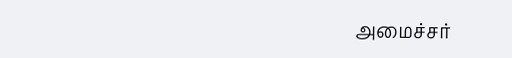அமைச்சர்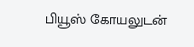பியூஸ் கோயலுடன்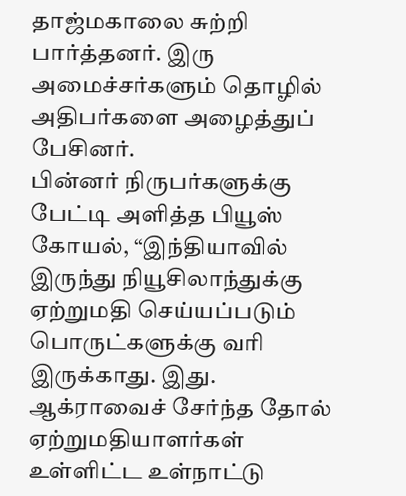தாஜ்மகாலை சுற்றி பார்த்தனர். இரு அமைச்சர்களும் தொழில் அதிபர்களை அழைத்துப் பேசினர்.
பின்னர் நிருபர்களுக்கு பேட்டி அளித்த பியூஸ் கோயல், “இந்தியாவில் இருந்து நியூசிலாந்துக்கு ஏற்றுமதி செய்யப்படும் பொருட்களுக்கு வரி இருக்காது. இது. ஆக்ராவைச் சேர்ந்த தோல் ஏற்றுமதியாளர்கள் உள்ளிட்ட உள்நாட்டு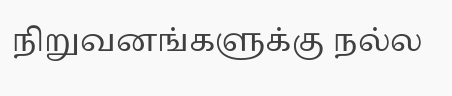நிறுவனங்களுக்கு நல்ல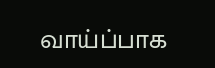வாய்ப்பாக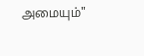அமையும்"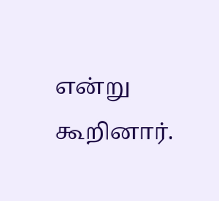என்று கூறினார்.